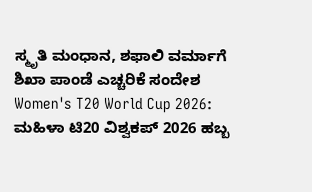ಸ್ಮೃತಿ ಮಂಧಾನ, ಶಫಾಲಿ ವರ್ಮಾಗೆ ಶಿಖಾ ಪಾಂಡೆ ಎಚ್ಚರಿಕೆ ಸಂದೇಶ
Women's T20 World Cup 2026: ಮಹಿಳಾ ಟಿ20 ವಿಶ್ವಕಪ್ 2026 ಹಬ್ಬ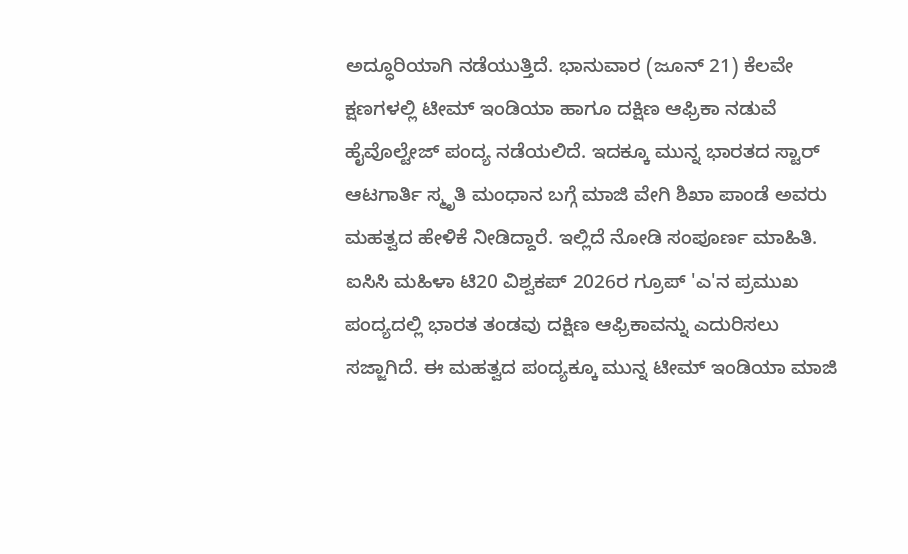ಅದ್ಧೂರಿಯಾಗಿ ನಡೆಯುತ್ತಿದೆ. ಭಾನುವಾರ (ಜೂನ್ 21) ಕೆಲವೇ ಕ್ಷಣಗಳಲ್ಲಿ ಟೀಮ್ ಇಂಡಿಯಾ ಹಾಗೂ ದಕ್ಷಿಣ ಆಫ್ರಿಕಾ ನಡುವೆ ಹೈವೊಲ್ಟೇಜ್ ಪಂದ್ಯ ನಡೆಯಲಿದೆ. ಇದಕ್ಕೂ ಮುನ್ನ ಭಾರತದ ಸ್ಟಾರ್ ಆಟಗಾರ್ತಿ ಸ್ಮೃತಿ ಮಂಧಾನ ಬಗ್ಗೆ ಮಾಜಿ ವೇಗಿ ಶಿಖಾ ಪಾಂಡೆ ಅವರು ಮಹತ್ವದ ಹೇಳಿಕೆ ನೀಡಿದ್ದಾರೆ. ಇಲ್ಲಿದೆ ನೋಡಿ ಸಂಪೂರ್ಣ ಮಾಹಿತಿ.
ಐಸಿಸಿ ಮಹಿಳಾ ಟಿ20 ವಿಶ್ವಕಪ್ 2026ರ ಗ್ರೂಪ್ 'ಎ'ನ ಪ್ರಮುಖ ಪಂದ್ಯದಲ್ಲಿ ಭಾರತ ತಂಡವು ದಕ್ಷಿಣ ಆಫ್ರಿಕಾವನ್ನು ಎದುರಿಸಲು ಸಜ್ಜಾಗಿದೆ. ಈ ಮಹತ್ವದ ಪಂದ್ಯಕ್ಕೂ ಮುನ್ನ ಟೀಮ್ ಇಂಡಿಯಾ ಮಾಜಿ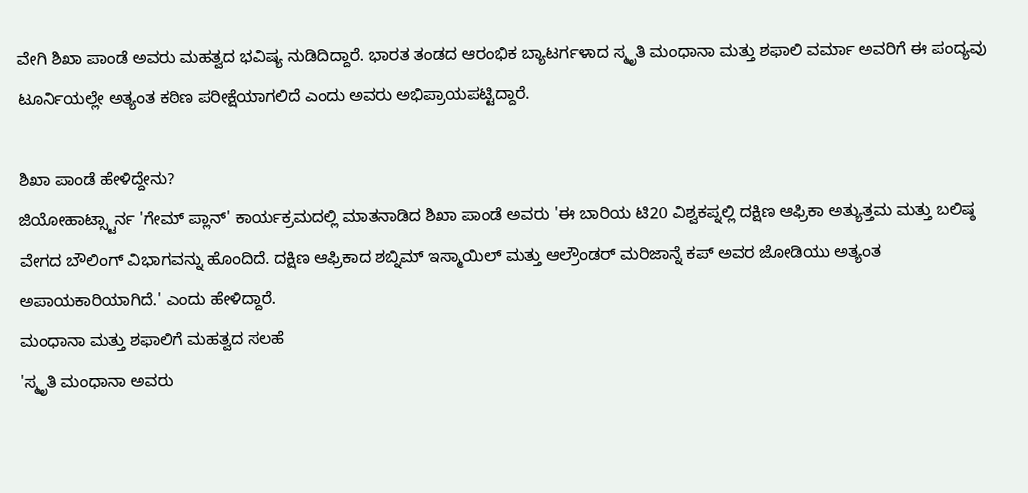ವೇಗಿ ಶಿಖಾ ಪಾಂಡೆ ಅವರು ಮಹತ್ವದ ಭವಿಷ್ಯ ನುಡಿದಿದ್ದಾರೆ. ಭಾರತ ತಂಡದ ಆರಂಭಿಕ ಬ್ಯಾಟರ್ಗಳಾದ ಸ್ಮೃತಿ ಮಂಧಾನಾ ಮತ್ತು ಶಫಾಲಿ ವರ್ಮಾ ಅವರಿಗೆ ಈ ಪಂದ್ಯವು ಟೂರ್ನಿಯಲ್ಲೇ ಅತ್ಯಂತ ಕಠಿಣ ಪರೀಕ್ಷೆಯಾಗಲಿದೆ ಎಂದು ಅವರು ಅಭಿಪ್ರಾಯಪಟ್ಟಿದ್ದಾರೆ.

ಶಿಖಾ ಪಾಂಡೆ ಹೇಳಿದ್ದೇನು?
ಜಿಯೋಹಾಟ್ಸ್ಟಾರ್ನ 'ಗೇಮ್ ಪ್ಲಾನ್' ಕಾರ್ಯಕ್ರಮದಲ್ಲಿ ಮಾತನಾಡಿದ ಶಿಖಾ ಪಾಂಡೆ ಅವರು 'ಈ ಬಾರಿಯ ಟಿ20 ವಿಶ್ವಕಪ್ನಲ್ಲಿ ದಕ್ಷಿಣ ಆಫ್ರಿಕಾ ಅತ್ಯುತ್ತಮ ಮತ್ತು ಬಲಿಷ್ಠ ವೇಗದ ಬೌಲಿಂಗ್ ವಿಭಾಗವನ್ನು ಹೊಂದಿದೆ. ದಕ್ಷಿಣ ಆಫ್ರಿಕಾದ ಶಬ್ನಿಮ್ ಇಸ್ಮಾಯಿಲ್ ಮತ್ತು ಆಲ್ರೌಂಡರ್ ಮರಿಜಾನ್ನೆ ಕಪ್ ಅವರ ಜೋಡಿಯು ಅತ್ಯಂತ ಅಪಾಯಕಾರಿಯಾಗಿದೆ.' ಎಂದು ಹೇಳಿದ್ದಾರೆ.
ಮಂಧಾನಾ ಮತ್ತು ಶಫಾಲಿಗೆ ಮಹತ್ವದ ಸಲಹೆ
'ಸ್ಮೃತಿ ಮಂಧಾನಾ ಅವರು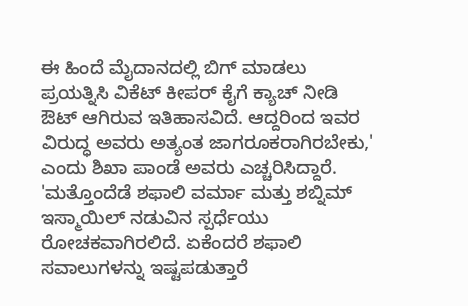ಈ ಹಿಂದೆ ಮೈದಾನದಲ್ಲಿ ಬಿಗ್ ಮಾಡಲು ಪ್ರಯತ್ನಿಸಿ ವಿಕೆಟ್ ಕೀಪರ್ ಕೈಗೆ ಕ್ಯಾಚ್ ನೀಡಿ ಔಟ್ ಆಗಿರುವ ಇತಿಹಾಸವಿದೆ. ಆದ್ದರಿಂದ ಇವರ ವಿರುದ್ಧ ಅವರು ಅತ್ಯಂತ ಜಾಗರೂಕರಾಗಿರಬೇಕು,' ಎಂದು ಶಿಖಾ ಪಾಂಡೆ ಅವರು ಎಚ್ಚರಿಸಿದ್ದಾರೆ. 'ಮತ್ತೊಂದೆಡೆ ಶಫಾಲಿ ವರ್ಮಾ ಮತ್ತು ಶಬ್ನಿಮ್ ಇಸ್ಮಾಯಿಲ್ ನಡುವಿನ ಸ್ಪರ್ಧೆಯು ರೋಚಕವಾಗಿರಲಿದೆ. ಏಕೆಂದರೆ ಶಫಾಲಿ ಸವಾಲುಗಳನ್ನು ಇಷ್ಟಪಡುತ್ತಾರೆ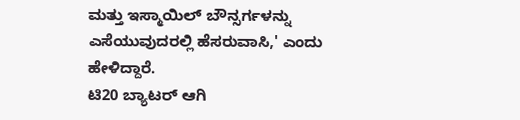ಮತ್ತು ಇಸ್ಮಾಯಿಲ್ ಬೌನ್ಸರ್ಗಳನ್ನು ಎಸೆಯುವುದರಲ್ಲಿ ಹೆಸರುವಾಸಿ,' ಎಂದು ಹೇಳಿದ್ದಾರೆ.
ಟಿ20 ಬ್ಯಾಟರ್ ಆಗಿ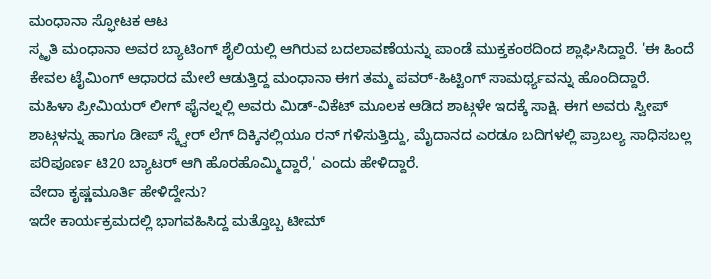ಮಂಧಾನಾ ಸ್ಫೋಟಕ ಆಟ
ಸ್ಮೃತಿ ಮಂಧಾನಾ ಅವರ ಬ್ಯಾಟಿಂಗ್ ಶೈಲಿಯಲ್ಲಿ ಆಗಿರುವ ಬದಲಾವಣೆಯನ್ನು ಪಾಂಡೆ ಮುಕ್ತಕಂಠದಿಂದ ಶ್ಲಾಘಿಸಿದ್ದಾರೆ. 'ಈ ಹಿಂದೆ ಕೇವಲ ಟೈಮಿಂಗ್ ಆಧಾರದ ಮೇಲೆ ಆಡುತ್ತಿದ್ದ ಮಂಧಾನಾ ಈಗ ತಮ್ಮ ಪವರ್-ಹಿಟ್ಟಿಂಗ್ ಸಾಮರ್ಥ್ಯವನ್ನು ಹೊಂದಿದ್ದಾರೆ. ಮಹಿಳಾ ಪ್ರೀಮಿಯರ್ ಲೀಗ್ ಫೈನಲ್ನಲ್ಲಿ ಅವರು ಮಿಡ್-ವಿಕೆಟ್ ಮೂಲಕ ಆಡಿದ ಶಾಟ್ಗಳೇ ಇದಕ್ಕೆ ಸಾಕ್ಷಿ. ಈಗ ಅವರು ಸ್ವೀಪ್ ಶಾಟ್ಗಳನ್ನು ಹಾಗೂ ಡೀಪ್ ಸ್ಕ್ವೇರ್ ಲೆಗ್ ದಿಕ್ಕಿನಲ್ಲಿಯೂ ರನ್ ಗಳಿಸುತ್ತಿದ್ದು, ಮೈದಾನದ ಎರಡೂ ಬದಿಗಳಲ್ಲಿ ಪ್ರಾಬಲ್ಯ ಸಾಧಿಸಬಲ್ಲ ಪರಿಪೂರ್ಣ ಟಿ20 ಬ್ಯಾಟರ್ ಆಗಿ ಹೊರಹೊಮ್ಮಿದ್ದಾರೆ,' ಎಂದು ಹೇಳಿದ್ದಾರೆ.
ವೇದಾ ಕೃಷ್ಣಮೂರ್ತಿ ಹೇಳಿದ್ದೇನು?
ಇದೇ ಕಾರ್ಯಕ್ರಮದಲ್ಲಿ ಭಾಗವಹಿಸಿದ್ದ ಮತ್ತೊಬ್ಬ ಟೀಮ್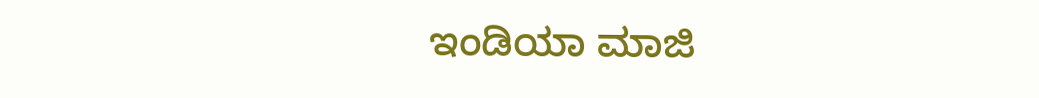ಇಂಡಿಯಾ ಮಾಜಿ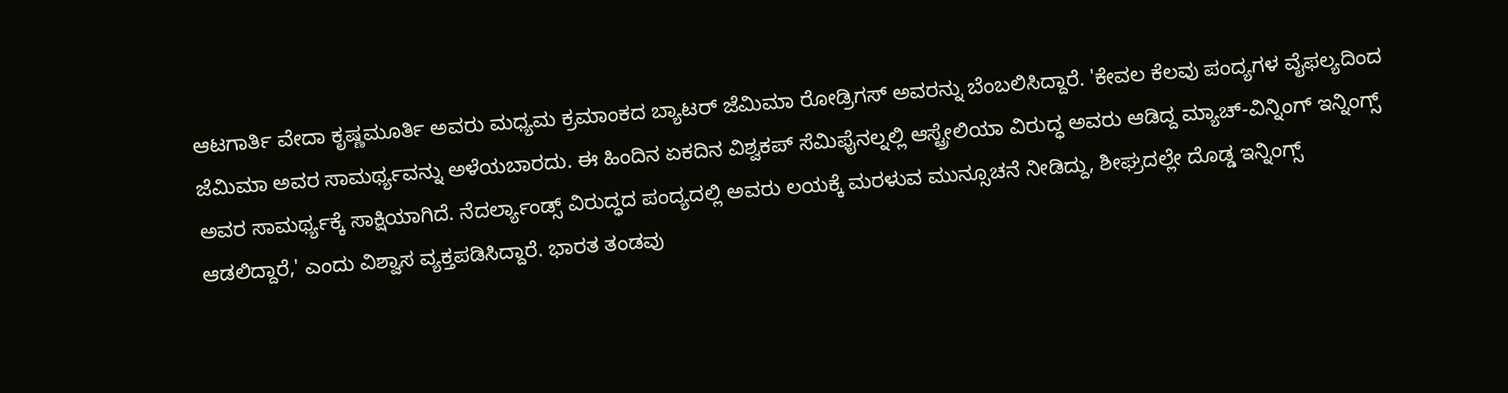ಆಟಗಾರ್ತಿ ವೇದಾ ಕೃಷ್ಣಮೂರ್ತಿ ಅವರು ಮಧ್ಯಮ ಕ್ರಮಾಂಕದ ಬ್ಯಾಟರ್ ಜೆಮಿಮಾ ರೋಡ್ರಿಗಸ್ ಅವರನ್ನು ಬೆಂಬಲಿಸಿದ್ದಾರೆ. 'ಕೇವಲ ಕೆಲವು ಪಂದ್ಯಗಳ ವೈಫಲ್ಯದಿಂದ ಜೆಮಿಮಾ ಅವರ ಸಾಮರ್ಥ್ಯವನ್ನು ಅಳೆಯಬಾರದು. ಈ ಹಿಂದಿನ ಏಕದಿನ ವಿಶ್ವಕಪ್ ಸೆಮಿಫೈನಲ್ನಲ್ಲಿ ಆಸ್ಟ್ರೇಲಿಯಾ ವಿರುದ್ಧ ಅವರು ಆಡಿದ್ದ ಮ್ಯಾಚ್-ವಿನ್ನಿಂಗ್ ಇನ್ನಿಂಗ್ಸ್ ಅವರ ಸಾಮರ್ಥ್ಯಕ್ಕೆ ಸಾಕ್ಷಿಯಾಗಿದೆ. ನೆದರ್ಲ್ಯಾಂಡ್ಸ್ ವಿರುದ್ಧದ ಪಂದ್ಯದಲ್ಲಿ ಅವರು ಲಯಕ್ಕೆ ಮರಳುವ ಮುನ್ಸೂಚನೆ ನೀಡಿದ್ದು, ಶೀಘ್ರದಲ್ಲೇ ದೊಡ್ಡ ಇನ್ನಿಂಗ್ಸ್ ಆಡಲಿದ್ದಾರೆ,' ಎಂದು ವಿಶ್ವಾಸ ವ್ಯಕ್ತಪಡಿಸಿದ್ದಾರೆ. ಭಾರತ ತಂಡವು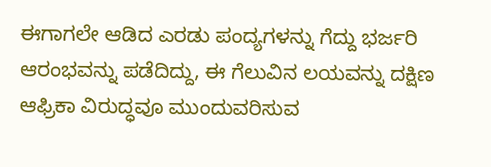ಈಗಾಗಲೇ ಆಡಿದ ಎರಡು ಪಂದ್ಯಗಳನ್ನು ಗೆದ್ದು ಭರ್ಜರಿ ಆರಂಭವನ್ನು ಪಡೆದಿದ್ದು, ಈ ಗೆಲುವಿನ ಲಯವನ್ನು ದಕ್ಷಿಣ ಆಫ್ರಿಕಾ ವಿರುದ್ಧವೂ ಮುಂದುವರಿಸುವ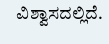ವಿಶ್ವಾಸದಲ್ಲಿದೆ.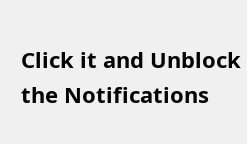Click it and Unblock the Notifications